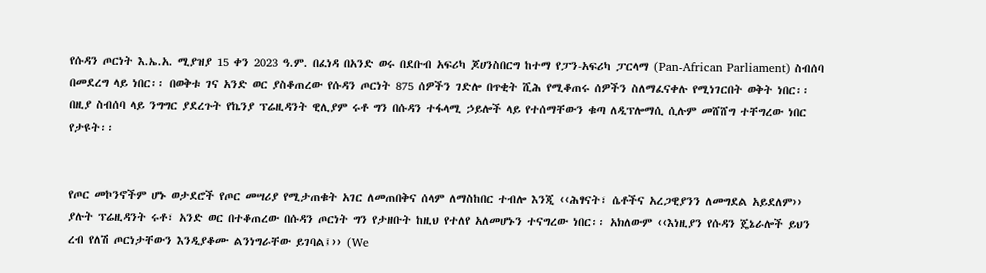የሱዳን ጦርነት እ.ኤ.አ. ሚያዝያ 15 ቀን 2023 ዓ.ም. በፈነዳ በአንድ ወሩ በደቡብ አፍሪካ ጆሀንስበርግ ከተማ የፓን-አፍሪካ ፓርላማ (Pan-African Parliament) ስብሰባ በመደረግ ላይ ነበር፡፡ በወቅቱ ገና አንድ ወር ያስቆጠረው የሱዳን ጦርነት 875 ሰዎችን ገድሎ በጥቂት ሺሕ የሚቆጠሩ ሰዎችን ስለማፈናቀሉ የሚነገርበት ወቅት ነበር፡፡ በዚያ ስብሰባ ላይ ንግግር ያደረጉት የኬንያ ፕሬዚዳንት ዊሊያም ሩቶ ግን በሱዳን ተፋላሚ ኃይሎች ላይ የተሰማቸውን ቁጣ ለዲፕሎማሲ ሲሉም መሸሸግ ተቸግረው ነበር የታዩት፡፡


የጦር መኮንኖችም ሆኑ ወታደሮች የጦር መሣሪያ የሚታጠቁት አገር ለመጠበቅና ሰላም ለማስከበር ተብሎ እንጂ ‹‹ሕፃናት፣ ሴቶችና አረጋዊያንን ለመግደል አይደለም›› ያሉት ፕሬዚዳንት ሩቶ፣ አንድ ወር በተቆጠረው በሱዳን ጦርነት ግን የታዘቡት ከዚህ የተለየ አለመሆኑን ተናግረው ነበር፡፡ አክለውም ‹‹እነዚያን የሱዳን ጄኔራሎች ይህን ረብ የለሽ ጦርነታቸውን እንዲያቆሙ ልንነግራቸው ይገባል፤›› (We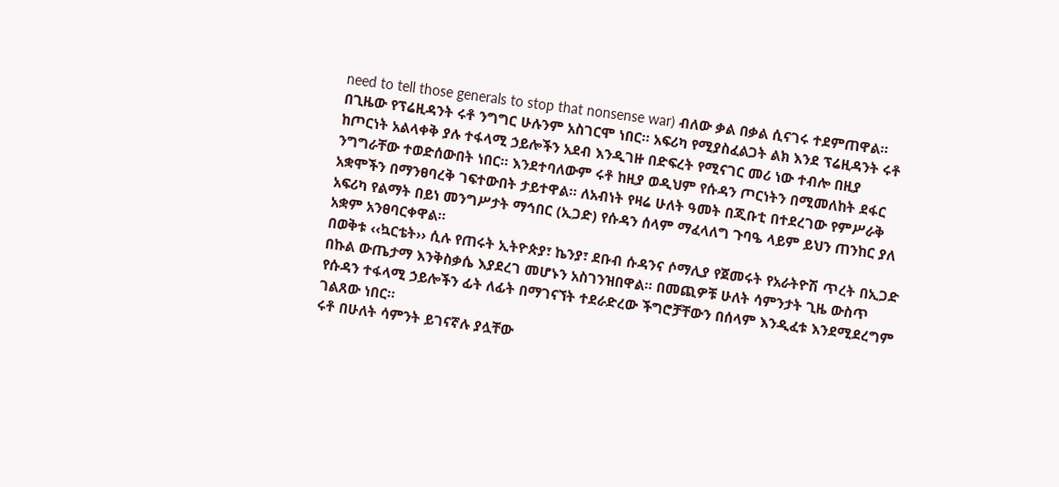need to tell those generals to stop that nonsense war) ብለው ቃል በቃል ሲናገሩ ተደምጠዋል፡፡
በጊዜው የፕሬዚዳንት ሩቶ ንግግር ሁሉንም አስገርሞ ነበር፡፡ አፍሪካ የሚያስፈልጋት ልክ እንደ ፕሬዚዳንት ሩቶ ከጦርነት አልላቀቅ ያሉ ተፋላሚ ኃይሎችን አደብ እንዲገዙ በድፍረት የሚናገር መሪ ነው ተብሎ በዚያ ንግግራቸው ተወድሰውበት ነበር፡፡ እንደተባለውም ሩቶ ከዚያ ወዲህም የሱዳን ጦርነትን በሚመለከት ደፋር አቋሞችን በማንፀባረቅ ገፍተውበት ታይተዋል፡፡ ለአብነት የዛሬ ሁለት ዓመት በጂቡቲ በተደረገው የምሥራቅ አፍሪካ የልማት በይነ መንግሥታት ማኅበር (ኢጋድ) የሱዳን ሰላም ማፈላለግ ጉባዔ ላይም ይህን ጠንከር ያለ አቋም አንፀባርቀዋል፡፡
በወቅቱ ‹‹ኳርቴት›› ሲሉ የጠሩት ኢትዮጵያ፣ ኬንያ፣ ደቡብ ሱዳንና ሶማሊያ የጀመሩት የአራትዮሽ ጥረት በኢጋድ በኩል ውጤታማ እንቅስቃሴ እያደረገ መሆኑን አስገንዝበዋል፡፡ በመጪዎቹ ሁለት ሳምንታት ጊዜ ውስጥ የሱዳን ተፋላሚ ኃይሎችን ፊት ለፊት በማገናኘት ተደራድረው ችግሮቻቸውን በሰላም እንዲፈቱ እንደሚደረግም ገልጸው ነበር፡፡
ሩቶ በሁለት ሳምንት ይገናኛሉ ያሏቸው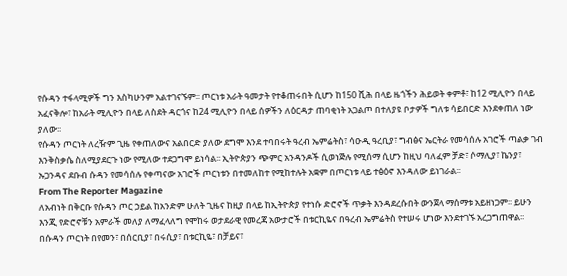የሱዳን ተፋላሚዎች ግን እስካሁንም አልተገናኙም፡፡ ጦርነቱ አራት ዓመታት የተቆጠሩበት ሲሆን ከ150 ሺሕ በላይ ዜጎችን ሕይወት ቀምቶ፣ ከ12 ሚሊዮን በላይ አፈናቅሎ፣ ከአራት ሚሊዮን በላይ ለስደት ዳርጎና ከ24 ሚሊዮን በላይ ሰዎችን ለዕርዳታ ጠባቂነት አጋልጦ በተለያዩ ቦታዎች ግለቱ ሳይበርድ እንደቀጠለ ነው ያለው፡፡
የሱዳን ጦርነት ለረዥም ጊዜ የቀጠለውና አልበርድ ያለው ደግሞ እንደ ተባበሩት ዓረብ ኤምሬትስ፣ ሳዑዲ ዓረቢያ፣ ግብፅና ኤርትራ የመሳሰሉ አገሮች ጣልቃ ገብ እንቅስቃሴ ስለሚያደርጉ ነው የሚለው ተደጋግሞ ይነሳል፡፡ ኢትዮጵያን ጭምር አንዳንዶች ሲወነጅሉ የሚሰማ ሲሆን ከዚህ ባለፈም ቻድ፣ ሶማሊያ፣ ኬንያ፣ ኡጋንዳና ደቡብ ሱዳን የመሳሰሉ የቀጣናው አገሮች ጦርነቱን በተመለከተ የሚከተሉት አቋም በጦርነቱ ላይ ተፅዕኖ እንዳለው ይነገራል፡፡
From The Reporter Magazine
ለአብነት በቅርቡ የሱዳን ጦር ኃይል ከአንድም ሁለት ጊዜና ከዚያ በላይ ከኢትዮጵያ የተነሱ ድሮኖች ጥቃት እንዳደረሱበት ውንጀላ ማሰማቱ አይዘነጋም፡፡ ይሁን እንጂ የድሮኖቹን አምራች መለያ ለማፈላለግ የሞከሩ ወታደራዊ የመረጃ አውታሮች በቱርኪዬና በዓረብ ኤምሬትስ የተሠሩ ሆነው እንደተገኙ አረጋግጠዋል፡፡ በሱዳን ጦርነት በየመን፣ በሰርቢያ፣ በሩሲያ፣ በቱርኪዬ፣ በቻይና፣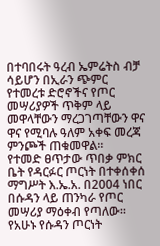በተባበሩት ዓረብ ኤምሬትስ ብቻ ሳይሆን በኢራን ጭምር የተመረቱ ድሮኖችና የጦር መሣሪያዎች ጥቅም ላይ መዋላቸውን ማረጋገጣቸውን ዋና ዋና የሚባሉ ዓለም አቀፍ መረጃ ምንጮች ጠቁመዋል፡፡
የተመድ ፀጥታው ጥበቃ ምክር ቤት የዳርፉር ጦርነት በተቀሰቀሰ ማግሥት እ.ኤ.አ. በ2004 ነበር በሱዳን ላይ ጠንካራ የጦር መሣሪያ ማዕቀብ የጣለው፡፡ የአሁኑ የሱዳን ጦርነት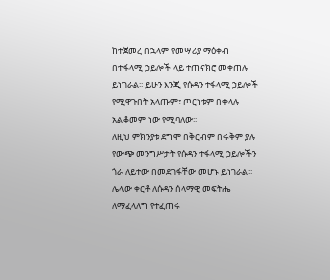ከተጀመረ በኋላም የመሣሪያ ማዕቀብ በተፋላሚ ኃይሎች ላይ ተጠናክሮ መቀጠሉ ይነገራል፡፡ ይሁን እንጂ የሱዳን ተፋላሚ ኃይሎች የሚዋጉበት አላጡም፣ ጦርነቱም በቀላሉ አልቆመም ነው የሚባለው፡፡
ለዚህ ምክንያቱ ደግሞ በቅርብም በሩቅም ያሉ የውጭ መንግሥታት የሱዳን ተፋላሚ ኃይሎችን ጎራ ለይተው በመደገፋቸው መሆኑ ይነገራል፡፡ ሌላው ቀርቶ ለሱዳን ሰላማዊ መፍትሔ ለማፈላለግ የተፈጠሩ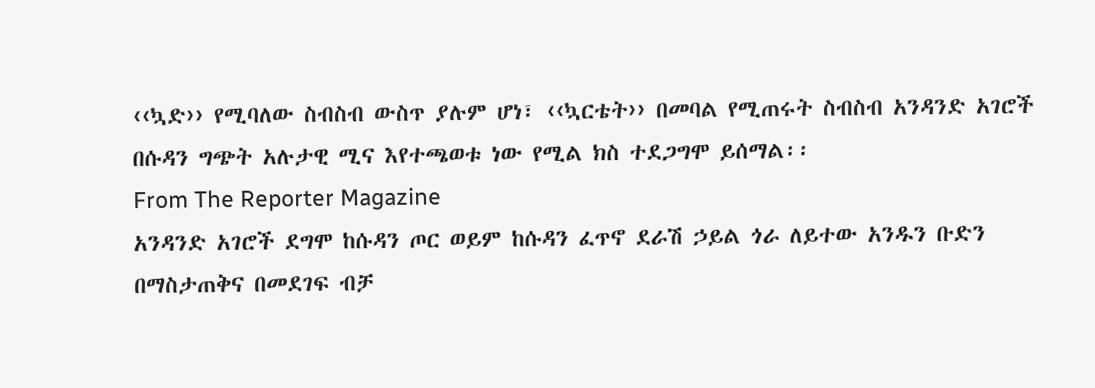‹‹ኳድ›› የሚባለው ስብስብ ውስጥ ያሉም ሆነ፣ ‹‹ኳርቴት›› በመባል የሚጠሩት ስብስብ አንዳንድ አገሮች በሱዳን ግጭት አሉታዊ ሚና እየተጫወቱ ነው የሚል ክስ ተደጋግሞ ይሰማል፡፡
From The Reporter Magazine
አንዳንድ አገሮች ደግሞ ከሱዳን ጦር ወይም ከሱዳን ፈጥኖ ደራሽ ኃይል ጎራ ለይተው አንዱን ቡድን በማስታጠቅና በመደገፍ ብቻ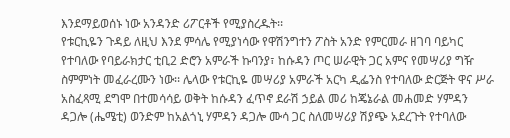እንደማይወሰኑ ነው አንዳንድ ሪፖርቶች የሚያስረዱት፡፡
የቱርኪዬን ጉዳይ ለዚህ እንደ ምሳሌ የሚያነሳው የዋሽንግተን ፖስት አንድ የምርመራ ዘገባ ባይካር የተባለው የባይራክታር ቲቢ2 ድሮን አምራች ኩባንያ፣ ከሱዳን ጦር ሠራዊት ጋር አምና የመሣሪያ ግዥ ስምምነት መፈራረሙን ነው፡፡ ሌላው የቱርኪዬ መሣሪያ አምራች አርካ ዲፌንስ የተባለው ድርጅት ዋና ሥራ አስፈጻሚ ደግሞ በተመሳሳይ ወቅት ከሱዳን ፈጥኖ ደራሽ ኃይል መሪ ከጄኔራል መሐመድ ሃምዳን ዳጋሎ (ሔሜቲ) ወንድም ከአልጎኒ ሃምዳን ዳጋሎ ሙሳ ጋር ስለመሣሪያ ሽያጭ አደረጉት የተባለው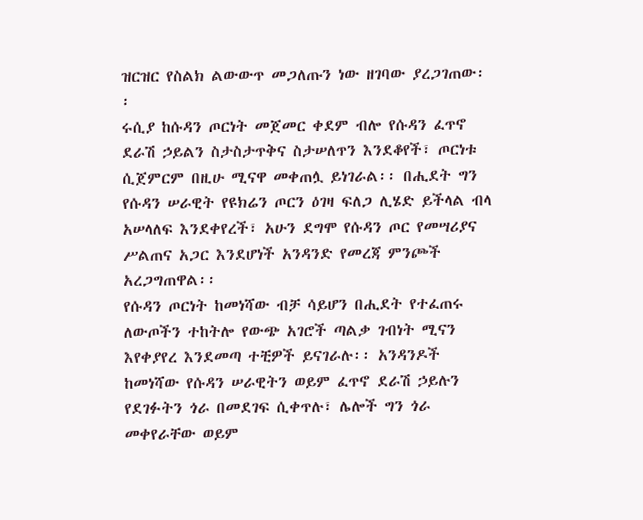ዝርዝር የስልክ ልውውጥ መጋለጡን ነው ዘገባው ያረጋገጠው፡፡
ሩሲያ ከሱዳን ጦርነት መጀመር ቀደም ብሎ የሱዳን ፈጥኖ ደራሽ ኃይልን ስታስታጥቅና ስታሠለጥን እንደቆየች፣ ጦርነቱ ሲጀምርም በዚሁ ሚናዋ መቀጠሏ ይነገራል፡፡ በሒደት ግን የሱዳን ሠራዊት የዩክሬን ጦርን ዕገዛ ፍለጋ ሊሄድ ይችላል ብላ አሠላለፍ እንደቀየረች፣ አሁን ደግሞ የሱዳን ጦር የመሣሪያና ሥልጠና አጋር እንደሆነች አንዳንድ የመረጃ ምንጮች አረጋግጠዋል፡፡
የሱዳን ጦርነት ከመነሻው ብቻ ሳይሆን በሒደት የተፈጠሩ ለውጦችን ተከትሎ የውጭ አገሮች ጣልቃ ገብነት ሚናን እየቀያየረ እንደመጣ ተቺዎች ይናገራሉ፡፡ አንዳንዶች ከመነሻው የሱዳን ሠራዊትን ወይም ፈጥኖ ደራሽ ኃይሉን የደገፉትን ጎራ በመደገፍ ሲቀጥሉ፣ ሌሎች ግን ጎራ መቀየራቸው ወይም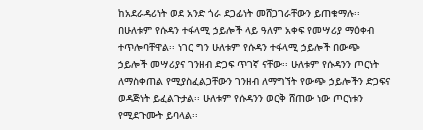ከአደራዳሪነት ወደ አንድ ጎራ ደጋፊነት መሸጋገራቸውን ይጠቁማሉ፡፡
በሁለቱም የሱዳን ተፋላሚ ኃይሎች ላይ ዓለም አቀፍ የመሣሪያ ማዕቀብ ተጥሎባቸዋል፡፡ ነገር ግን ሁለቱም የሱዳን ተፋላሚ ኃይሎች በውጭ ኃይሎች መሣሪያና ገንዘብ ድጋፍ ጥገኛ ናቸው፡፡ ሁለቱም የሱዳንን ጦርነት ለማስቀጠል የሚያስፈልጋቸውን ገንዘብ ለማግኘት የውጭ ኃይሎችን ድጋፍና ወዳጅነት ይፈልጉታል፡፡ ሁለቱም የሱዳንን ወርቅ ሸጠው ነው ጦርነቱን የሚደጉሙት ይባላል፡፡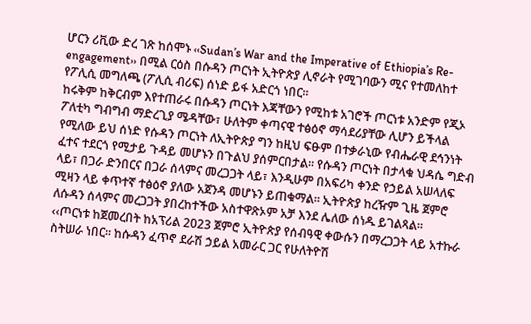ሆርን ሪቪው ድረ ገጽ ከሰሞኑ ‹‹Sudan’s War and the Imperative of Ethiopia’s Re-engagement›› በሚል ርዕስ በሱዳን ጦርነት ኢትዮጵያ ሊኖራት የሚገባውን ሚና የተመለከተ የፖሊሲ መግለጫ (ፖሊሲ ብሪፍ) ሰነድ ይፋ አድርጎ ነበር፡፡
ከሩቅም ከቅርብም እየተጠራሩ በሱዳን ጦርነት እጃቸውን የሚከቱ አገሮች ጦርነቱ አንድም የጂኦ ፖለቲካ ግብግብ ማድረጊያ ሜዳቸው፣ ሁለትም ቀጣናዊ ተፅዕኖ ማሳደሪያቸው ሊሆን ይችላል የሚለው ይህ ሰነድ የሱዳን ጦርነት ለኢትዮጵያ ግን ከዚህ ፍፁም በተቃራኒው የብሔራዊ ደኅንነት ፈተና ተደርጎ የሚታይ ጉዳይ መሆኑን በጉልህ ያሰምርበታል፡፡ የሱዳን ጦርነት በታላቁ ህዳሴ ግድብ ላይ፣ በጋራ ድንበርና በጋራ ሰላምና መረጋጋት ላይ፣ እንዲሁም በአፍሪካ ቀንድ የኃይል አሠላለፍ ሚዛን ላይ ቀጥተኛ ተፅዕኖ ያለው አጀንዳ መሆኑን ይጠቁማል፡፡ ኢትዮጵያ ከረዥም ጊዜ ጀምሮ ለሱዳን ሰላምና መረጋጋት ያበረከተችው አስተዋጽኦም አቻ እንደ ሌለው ሰነዱ ይገልጻል፡፡
‹‹ጦርነቱ ከጀመረበት ከአፕሪል 2023 ጀምሮ ኢትዮጵያ የሰብዓዊ ቀውሱን በማረጋጋት ላይ አተኩራ ስትሠራ ነበር፡፡ ከሱዳን ፈጥኖ ደራሽ ኃይል አመራር ጋር የሁለትዮሽ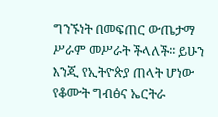ግንኙነት በመፍጠር ውጤታማ ሥራም መሥራት ችላለች፡፡ ይሁን እንጂ የኢትዮጵያ ጠላት ሆነው የቆሙት ግብፅና ኤርትራ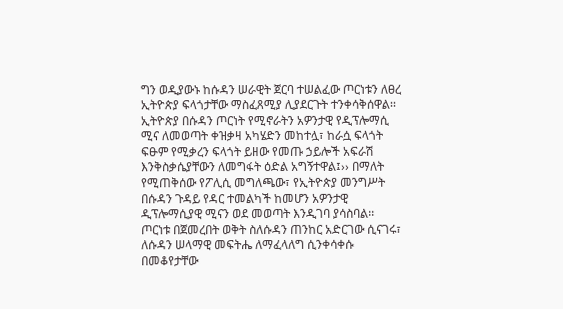ግን ወዲያውኑ ከሱዳን ሠራዊት ጀርባ ተሠልፈው ጦርነቱን ለፀረ ኢትዮጵያ ፍላጎታቸው ማስፈጸሚያ ሊያደርጉት ተንቀሳቅሰዋል፡፡ ኢትዮጵያ በሱዳን ጦርነት የሚኖራትን አዎንታዊ የዲፕሎማሲ ሚና ለመወጣት ቀዝቃዛ አካሄድን መከተሏ፣ ከራሷ ፍላጎት ፍፁም የሚቃረን ፍላጎት ይዘው የመጡ ኃይሎች አፍራሽ እንቅስቃሴያቸውን ለመግፋት ዕድል አግኝተዋል፤›› በማለት የሚጠቅሰው የፖሊሲ መግለጫው፣ የኢትዮጵያ መንግሥት በሱዳን ጉዳይ የዳር ተመልካች ከመሆን አዎንታዊ ዲፕሎማሲያዊ ሚናን ወደ መወጣት እንዲገባ ያሳስባል፡፡
ጦርነቱ በጀመረበት ወቅት ስለሱዳን ጠንከር አድርገው ሲናገሩ፣ ለሱዳን ሠላማዊ መፍትሔ ለማፈላለግ ሲንቀሳቀሱ በመቆየታቸው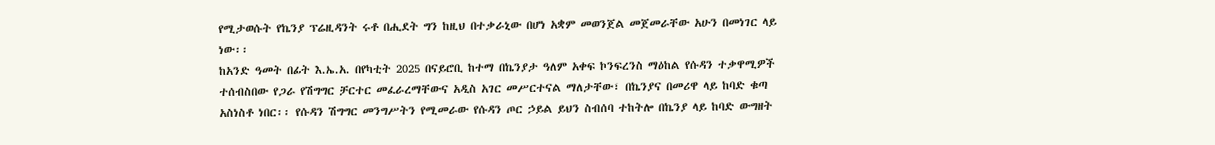የሚታወሱት የኬንያ ፕሬዚዳንት ሩቶ በሒደት ግን ከዚህ በተቃራኒው በሆነ አቋም መወንጀል መጀመራቸው አሁን በመነገር ላይ ነው፡፡
ከአንድ ዓመት በፊት እ.ኤ.አ. በየካቲት 2025 በናይሮቢ ከተማ በኬንያታ ዓለም አቀፍ ኮንፍረንስ ማዕከል የሱዳን ተቃዋሚዎች ተሰብስበው የጋራ የሽግግር ቻርተር መፈራረማቸውና አዲስ አገር መሥርተናል ማለታቸው፣ በኬንያና በመሪዋ ላይ ከባድ ቁጣ አስነስቶ ነበር፡፡ የሱዳን ሽግግር መንግሥትን የሚመራው የሱዳን ጦር ኃይል ይህን ስብሰባ ተከትሎ በኬንያ ላይ ከባድ ውግዘት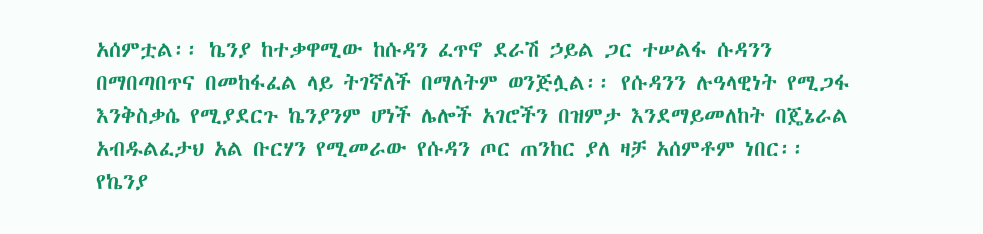አሰምቷል፡፡ ኬንያ ከተቃዋሚው ከሱዳን ፈጥኖ ደራሽ ኃይል ጋር ተሠልፋ ሱዳንን በማበጣበጥና በመከፋፈል ላይ ትገኛለች በማለትም ወንጅሏል፡፡ የሱዳንን ሉዓላዊነት የሚጋፋ እንቅስቃሴ የሚያደርጉ ኬንያንም ሆነች ሌሎች አገሮችን በዝምታ እንደማይመለከት በጄኔራል አብዱልፈታህ አል ቡርሃን የሚመራው የሱዳን ጦር ጠንከር ያለ ዛቻ አሰምቶም ነበር፡፡
የኬንያ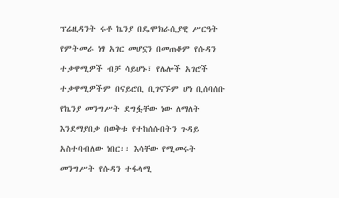ፕሬዚዳንት ሩቶ ኬንያ በዴሞክራሲያዊ ሥርዓት የምትመራ ነፃ አገር መሆኗን በመጠቆም የሱዳን ተቃዋሚዎች ብቻ ሳይሆኑ፣ የሌሎች አገሮች ተቃዋሚዎችም በናይሮቢ ቢገናኙም ሆነ ቢሰባሰቡ የኬንያ መንግሥት ደግፏቸው ነው ለማለት እንደማያበቃ በወቅቱ የተከሰሱበትን ጉዳይ አስተባብለው ነበር፡፡ እሳቸው የሚመሩት መንግሥት የሱዳን ተፋላሚ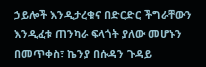ኃይሎች እንዲታረቁና በድርድር ችግራቸውን እንዲፈቱ ጠንካራ ፍላጎት ያለው መሆኑን በመጥቀስ፣ ኬንያ በሱዳን ጉዳይ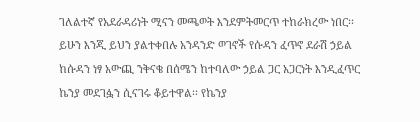ገለልተኛ የአደራዳሪነት ሚናን መጫወት እንደምትመርጥ ተከራክረው ነበር፡፡
ይሁን እንጂ ይህን ያልተቀበሉ አንዳንድ ወገኖች የሱዳን ፈጥኖ ደራሽ ኃይል ከሱዳን ነፃ አውጪ ንቅናቄ በሰሜን ከተባለው ኃይል ጋር አጋርነት እንዲፈጥር ኬንያ መደገፏን ሲናገሩ ቆይተዋል፡፡ የኬንያ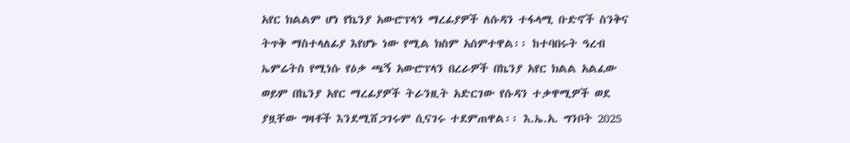አየር ክልልም ሆነ የኬንያ አውሮፕላን ማረፊያዎች ለሱዳን ተፋላሚ ቡድኖች ስንቅና ትጥቅ ማስተላለፊያ እየሆኑ ነው የሚል ክስም አሰምተዋል፡፡ ከተባበሩት ዓረብ ኤምሬትስ የሚነሱ የዕቃ ጫኝ አውሮፕላን በረራዎች በኬንያ አየር ክልል አልፈው ወይም በኬንያ አየር ማረፊያዎች ትራንዚት አድርገው የሱዳን ተቃዋሚዎች ወደ ያዟቸው ግዛቶች እንደሚሸጋገሩም ሲናገሩ ተደምጠዋል፡፡ እ.ኤ.አ. ግንቦት 2025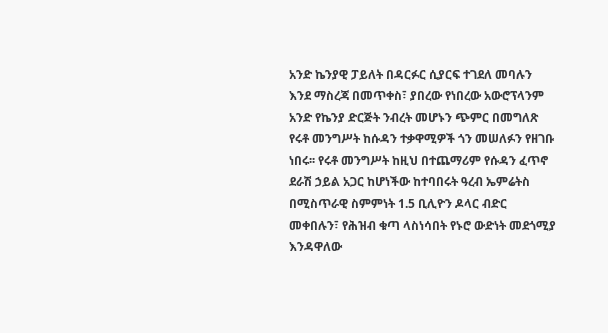አንድ ኬንያዊ ፓይለት በዳርፉር ሲያርፍ ተገደለ መባሉን እንደ ማስረጃ በመጥቀስ፣ ያበረው የነበረው አውሮፕላንም አንድ የኬንያ ድርጅት ንብረት መሆኑን ጭምር በመግለጽ የሩቶ መንግሥት ከሱዳን ተቃዋሚዎች ጎን መሠለፉን የዘገቡ ነበሩ፡፡ የሩቶ መንግሥት ከዚህ በተጨማሪም የሱዳን ፈጥኖ ደራሽ ኃይል አጋር ከሆነችው ከተባበሩት ዓረብ ኤምሬትስ በሚስጥራዊ ስምምነት 1.5 ቢሊዮን ዶላር ብድር መቀበሉን፣ የሕዝብ ቁጣ ላስነሳበት የኑሮ ውድነት መደጎሚያ እንዳዋለው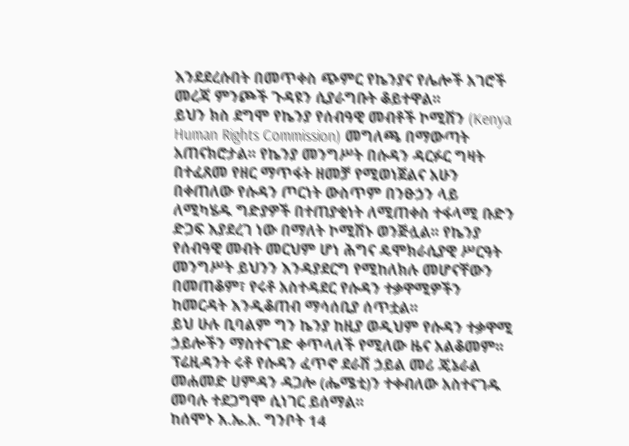እንደደረሱበት በመጥቀስ ጭምር የኬንያና የሌሎች አገሮች መረጃ ምንጮች ጉዳዩን ሲያራግቡት ቆይተዋል፡፡
ይህን ክስ ደግሞ የኬንያ የሰብዓዊ መብቶች ኮሚሽን (Kenya Human Rights Commission) መግለጫ በማውጣት አጠናክሮታል፡፡ የኬንያ መንግሥት በሱዳን ዳርፉር ግዛት በተፈጸመ የዘር ማጥፋት ዘመቻ የሚወነጀልና አሁን በቀጠለው የሱዳን ጦርነት ውስጥም በንፁኃን ላይ ለሚካሄዱ ግድያዎች በተጠያቂነት ለሚጠቀስ ተፋላሚ ቡድን ድጋፍ እያደረገ ነው በማለት ኮሚሽኑ ወንጅሏል፡፡ የኬንያ የሰብዓዊ መብት መርህም ሆነ ሕግና ዴሞክራሲያዊ ሥርዓት መንግሥት ይህንን እንዳያደርግ የሚከለክሉ መሆናቸውን በመጠቆም፣ የሩቶ አስተዳደር የሱዳን ተቃዋሚዎችን ከመርዳት እንዲቆጠብ ማሳሰቢያ ሰጥቷል፡፡
ይህ ሁሉ ቢባልም ግን ኬንያ ከዚያ ወዲህም የሱዳን ተቃዋሚ ኃይሎችን ማስተናገድ ቀጥላለች የሚለው ዜና አልቆመም፡፡ ፕሬዚዳንት ሩቶ የሱዳን ፈጥኖ ደራሽ ኃይል መሪ ጄኔራል መሐመድ ሀምዳን ዳጋሎ (ሔሜቲ)ን ተቀብለው አስተናገዱ መባሉ ተደጋግሞ ሲነገር ይሰማል፡፡
ከሰሞኑ እ.ኤ.አ. ግንቦት 14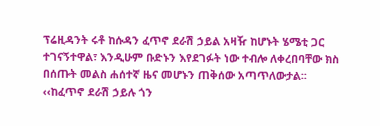ፕሬዚዳንት ሩቶ ከሱዳን ፈጥኖ ደራሽ ኃይል አዛዥ ከሆኑት ሄሜቲ ጋር ተገናኝተዋል፣ እንዲሁም ቡድኑን እየደገፉት ነው ተብሎ ለቀረበባቸው ክስ በሰጡት መልስ ሐሰተኛ ዜና መሆኑን ጠቅሰው አጣጥለውታል፡፡ ‹‹ከፈጥኖ ደራሽ ኃይሉ ጎን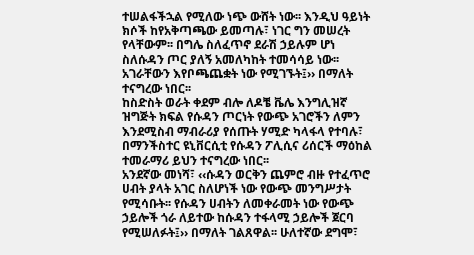ተሠልፋችኋል የሚለው ነጭ ውሸት ነው፡፡ እንዲህ ዓይነት ክሶች ከየአቅጣጫው ይመጣሉ፣ ነገር ግን መሠረት የላቸውም፡፡ በግሌ ስለፈጥኖ ደራሽ ኃይሉም ሆነ ስለሱዳን ጦር ያለኝ አመለካከት ተመሳሳይ ነው፡፡ አገራቸውን እየቦጫጨቋት ነው የሚገኙት፤›› በማለት ተናግረው ነበር፡፡
ከስድስት ወራት ቀደም ብሎ ለዶቼ ቬሌ እንግሊዝኛ ዝግጅት ክፍል የሱዳን ጦርነት የውጭ አገሮችን ለምን እንደሚስብ ማብራሪያ የሰጡት ሃሚድ ካላፋላ የተባሉ፣ በማንችስተር ዩኒቨርሲቲ የሱዳን ፖሊሲና ሪሰርች ማዕከል ተመራማሪ ይህን ተናግረው ነበር፡፡
አንደኛው መነሻ፣ ‹‹ሱዳን ወርቅን ጨምሮ ብዙ የተፈጥሮ ሀብት ያላት አገር ስለሆነች ነው የውጭ መንግሥታት የሚሳቡት፡፡ የሱዳን ሀብትን ለመቀራመት ነው የውጭ ኃይሎች ጎራ ለይተው ከሱዳን ተፋላሚ ኃይሎች ጀርባ የሚሠለፉት፤›› በማለት ገልጸዋል፡፡ ሁለተኛው ደግሞ፣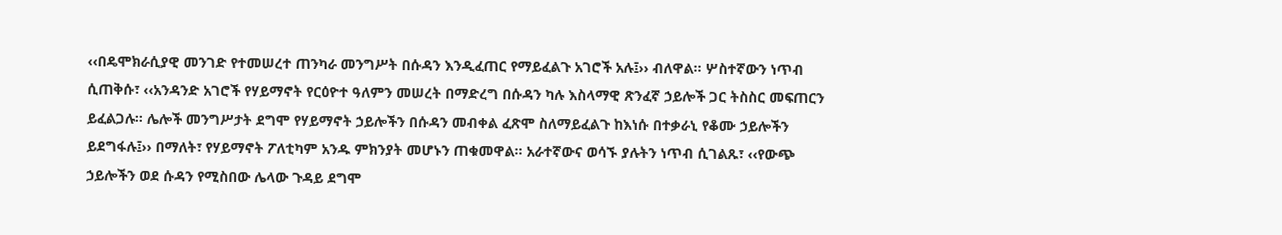‹‹በዴሞክራሲያዊ መንገድ የተመሠረተ ጠንካራ መንግሥት በሱዳን እንዲፈጠር የማይፈልጉ አገሮች አሉ፤›› ብለዋል፡፡ ሦስተኛውን ነጥብ ሲጠቅሱ፣ ‹‹አንዳንድ አገሮች የሃይማኖት የርዕዮተ ዓለምን መሠረት በማድረግ በሱዳን ካሉ እስላማዊ ጽንፈኛ ኃይሎች ጋር ትስስር መፍጠርን ይፈልጋሉ፡፡ ሌሎች መንግሥታት ደግሞ የሃይማኖት ኃይሎችን በሱዳን መብቀል ፈጽሞ ስለማይፈልጉ ከእነሱ በተቃራኒ የቆሙ ኃይሎችን ይደግፋሉ፤›› በማለት፣ የሃይማኖት ፖለቲካም አንዱ ምክንያት መሆኑን ጠቁመዋል፡፡ አራተኛውና ወሳኙ ያሉትን ነጥብ ሲገልጹ፣ ‹‹የውጭ ኃይሎችን ወደ ሱዳን የሚስበው ሌላው ጉዳይ ደግሞ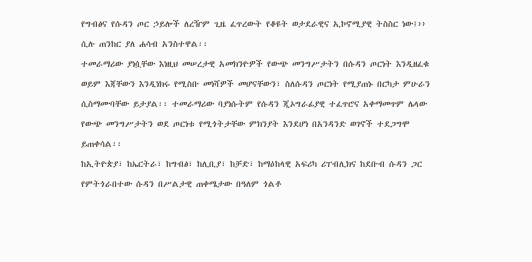የግብፅና የሱዳን ጦር ኃይሎች ለረዥም ጊዜ ፈጥረውት የቆዩት ወታደራዊና ኢኮኖሚያዊ ትስስር ነው፤›› ሲሉ ጠንከር ያለ ሐሳብ አንስተዋል፡፡
ተመራማሪው ያነሷቸው እነዚህ መሠረታዊ አመክንዮዎች የውጭ መንግሥታትን በሱዳን ጦርነት እንዲዘፈቁ ወይም እጃቸውን እንዲነክሩ የሚስቡ መነሻዎች መሆናቸውን፣ ስለሱዳን ጦርነት የሚያጠኑ በርካታ ምሁራን ሲስማሙባቸው ይታያል፡፡ ተመራማሪው ባያነሱትም የሱዳን ጂኦግራፊያዊ ተፈጥሮና አቀማመጥም ሌላው የውጭ መንግሥታትን ወደ ጦርነቱ የሚጎትታቸው ምክንያት እንደሆነ በአንዳንድ ወገኖች ተደጋግሞ ይጠቀሳል፡፡
ከኢትዮጵያ፣ ከኤርትራ፣ ከግብፅ፣ ከሊቢያ፣ ከቻድ፣ ከማዕከላዊ አፍሪካ ሪፐብሊክና ከደቡብ ሱዳን ጋር የምትጎራበተው ሱዳን በሥልታዊ ጠቀሜታው በዓለም ጎልቶ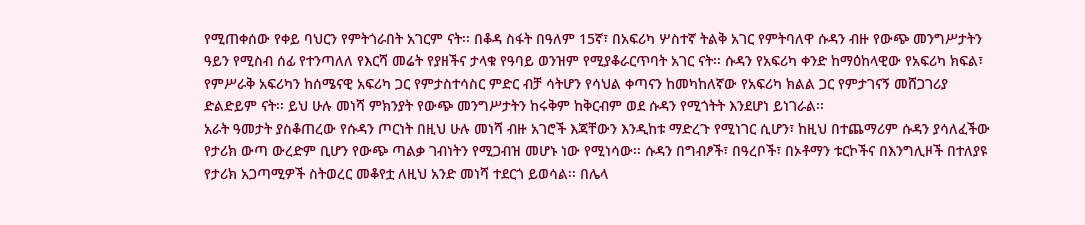የሚጠቀሰው የቀይ ባህርን የምትጎራበት አገርም ናት፡፡ በቆዳ ስፋት በዓለም 15ኛ፣ በአፍሪካ ሦስተኛ ትልቅ አገር የምትባለዋ ሱዳን ብዙ የውጭ መንግሥታትን ዓይን የሚስብ ሰፊ የተንጣለለ የእርሻ መሬት የያዘችና ታላቁ የዓባይ ወንዝም የሚያቆራርጥባት አገር ናት፡፡ ሱዳን የአፍሪካ ቀንድ ከማዕከላዊው የአፍሪካ ክፍል፣ የምሥራቅ አፍሪካን ከሰሜናዊ አፍሪካ ጋር የምታስተሳስር ምድር ብቻ ሳትሆን የሳህል ቀጣናን ከመካከለኛው የአፍሪካ ክልል ጋር የምታገናኝ መሸጋገሪያ ድልድይም ናት፡፡ ይህ ሁሉ መነሻ ምክንያት የውጭ መንግሥታትን ከሩቅም ከቅርብም ወደ ሱዳን የሚጎትት እንደሆነ ይነገራል፡፡
አራት ዓመታት ያስቆጠረው የሱዳን ጦርነት በዚህ ሁሉ መነሻ ብዙ አገሮች እጃቸውን እንዲከቱ ማድረጉ የሚነገር ሲሆን፣ ከዚህ በተጨማሪም ሱዳን ያሳለፈችው የታሪክ ውጣ ውረድም ቢሆን የውጭ ጣልቃ ገብነትን የሚጋብዝ መሆኑ ነው የሚነሳው፡፡ ሱዳን በግብፆች፣ በዓረቦች፣ በኦቶማን ቱርኮችና በእንግሊዞች በተለያዩ የታሪክ አጋጣሚዎች ስትወረር መቆየቷ ለዚህ አንድ መነሻ ተደርጎ ይወሳል፡፡ በሌላ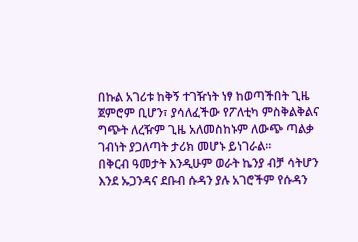በኩል አገሪቱ ከቅኝ ተገዥነት ነፃ ከወጣችበት ጊዜ ጀምሮም ቢሆን፣ ያሳለፈችው የፖለቲካ ምስቅልቅልና ግጭት ለረዥም ጊዜ አለመስከኑም ለውጭ ጣልቃ ገብነት ያጋለጣት ታሪክ መሆኑ ይነገራል፡፡
በቅርብ ዓመታት እንዲሁም ወራት ኬንያ ብቻ ሳትሆን እንደ ኡጋንዳና ደቡብ ሱዳን ያሉ አገሮችም የሱዳን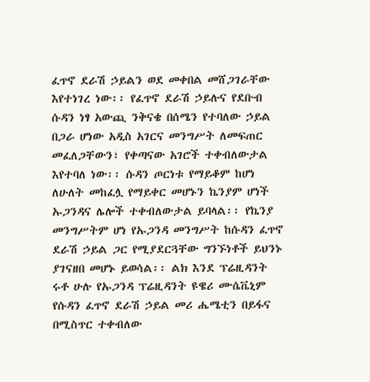ፈጥኖ ደራሽ ኃይልን ወደ መቀበል መሸጋገራቸው እየተነገረ ነው፡፡ የፈጥኖ ደራሽ ኃይሉና የደቡብ ሱዳን ነፃ አውጪ ንቅናቄ በሰሜን የተባለው ኃይል በጋራ ሆነው አዲስ አገርና መንግሥት ለመፍጠር መፈለጋቸውን፣ የቀጣናው አገሮች ተቀብለውታል እየተባለ ነው፡፡ ሱዳን ጦርነቱ የማይቆም ከሆነ ለሁለት መከፈሏ የማይቀር መሆኑን ኬንያም ሆነች ኡጋንዳና ሌሎች ተቀብለውታል ይባላል፡፡ የኬንያ መንግሥትም ሆነ የኡጋንዳ መንግሥት ከሱዳን ፈጥኖ ደራሽ ኃይል ጋር የሚያደርጓቸው ግንኙነቶች ይህንኑ ያገናዘበ መሆኑ ይወሳል፡፡ ልክ እንደ ፕሬዚዳንት ሩቶ ሁሉ የኡጋንዳ ፕሬዚዳንት ዩዌሪ ሙሴቬኒም የሱዳን ፈጥኖ ደራሽ ኃይል መሪ ሔሜቲን በይፋና በሚስጥር ተቀብለው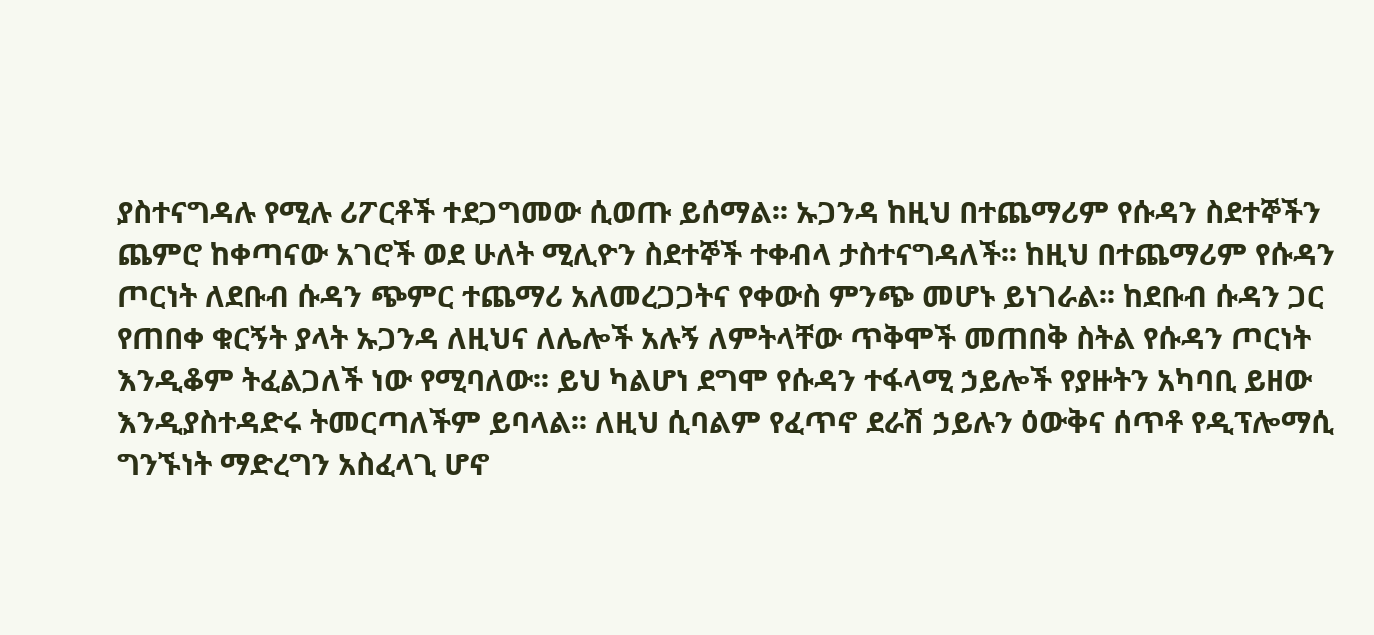ያስተናግዳሉ የሚሉ ሪፖርቶች ተደጋግመው ሲወጡ ይሰማል፡፡ ኡጋንዳ ከዚህ በተጨማሪም የሱዳን ስደተኞችን ጨምሮ ከቀጣናው አገሮች ወደ ሁለት ሚሊዮን ስደተኞች ተቀብላ ታስተናግዳለች፡፡ ከዚህ በተጨማሪም የሱዳን ጦርነት ለደቡብ ሱዳን ጭምር ተጨማሪ አለመረጋጋትና የቀውስ ምንጭ መሆኑ ይነገራል፡፡ ከደቡብ ሱዳን ጋር የጠበቀ ቁርኝት ያላት ኡጋንዳ ለዚህና ለሌሎች አሉኝ ለምትላቸው ጥቅሞች መጠበቅ ስትል የሱዳን ጦርነት እንዲቆም ትፈልጋለች ነው የሚባለው፡፡ ይህ ካልሆነ ደግሞ የሱዳን ተፋላሚ ኃይሎች የያዙትን አካባቢ ይዘው እንዲያስተዳድሩ ትመርጣለችም ይባላል፡፡ ለዚህ ሲባልም የፈጥኖ ደራሽ ኃይሉን ዕውቅና ሰጥቶ የዲፕሎማሲ ግንኙነት ማድረግን አስፈላጊ ሆኖ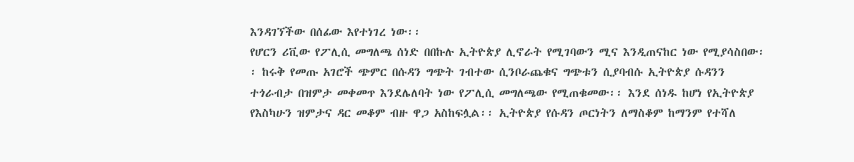እንዳገኘችው በሰፊው እየተነገረ ነው፡፡
የሆርን ሪቪው የፖሊሲ መግለጫ ሰነድ በበኩሉ ኢትዮጵያ ሊኖራት የሚገባውን ሚና እንዲጠናከር ነው የሚያሳስበው፡፡ ከሩቅ የመጡ አገሮች ጭምር በሱዳን ግጭት ገብተው ሲንቦራጨቁና ግጭቱን ሲያባብሱ ኢትዮጵያ ሱዳንን ተጎራብታ በዝምታ መቀመጥ እንደሌለባት ነው የፖሊሲ መግለጫው የሚጠቁመው፡፡ እንደ ሰነዱ ከሆነ የኢትዮጵያ የእስካሁን ዝምታና ዳር መቆም ብዙ ዋጋ አስከፍሏል፡፡ ኢትዮጵያ የሱዳን ጦርነትን ለማስቆም ከማንም የተሻለ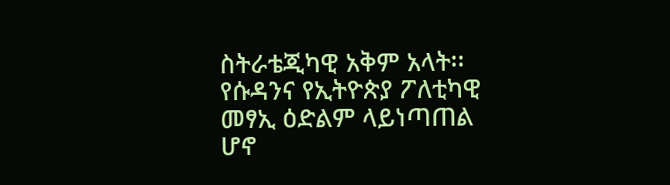ስትራቴጂካዊ አቅም አላት፡፡ የሱዳንና የኢትዮጵያ ፖለቲካዊ መፃኢ ዕድልም ላይነጣጠል ሆኖ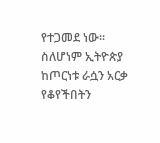የተጋመደ ነው፡፡ ስለሆነም ኢትዮጵያ ከጦርነቱ ራሷን አርቃ የቆየችበትን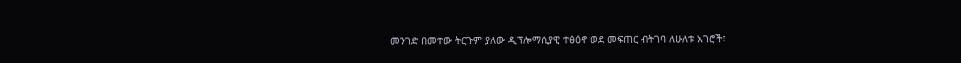መንገድ በመተው ትርጉም ያለው ዲፕሎማሲያዊ ተፅዕኖ ወደ መፍጠር ብትገባ ለሁለቱ አገሮች፣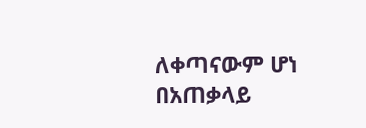ለቀጣናውም ሆነ በአጠቃላይ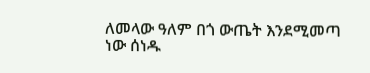ለመላው ዓለም በጎ ውጤት እንደሚመጣ ነው ሰነዱ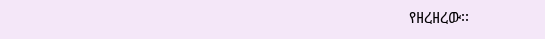የዘረዘረው፡፡